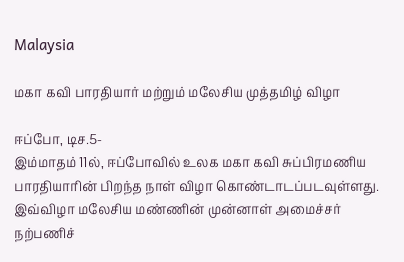Malaysia

மகா கவி பாரதியார் மற்றும் மலேசிய முத்தமிழ் விழா

ஈப்போ, டிச.5-
இம்மாதம் 11ல், ஈப்போவில் உலக மகா கவி சுப்பிரமணிய பாரதியாரின் பிறந்த நாள் விழா கொண்டாடப்படவுள்ளது. இவ்விழா மலேசிய மண்ணின் முன்னாள் அமைச்சர் நற்பணிச்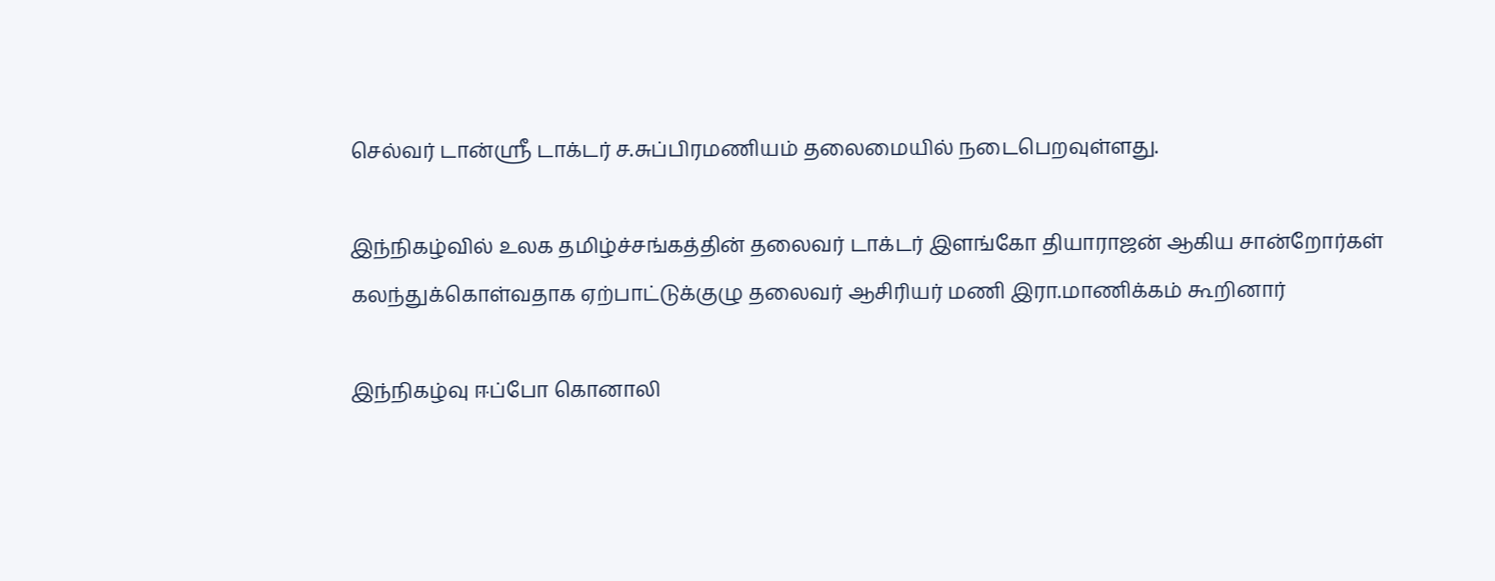செல்வர் டான்ஸ்ரீ டாக்டர் ச.சுப்பிரமணியம் தலைமையில் நடைபெறவுள்ளது.

இந்நிகழ்வில் உலக தமிழ்ச்சங்கத்தின் தலைவர் டாக்டர் இளங்கோ தியாராஜன் ஆகிய சான்றோர்கள் கலந்துக்கொள்வதாக ஏற்பாட்டுக்குழு தலைவர் ஆசிரியர் மணி இரா.மாணிக்கம் கூறினார்

இந்நிகழ்வு ஈப்போ கொனாலி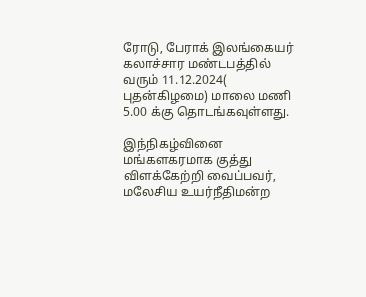ரோடு, பேராக் இலங்கையர் கலாச்சார மண்டபத்தில் வரும் 11.12.2024( புதன்கிழமை) மாலை மணி 5.00 க்கு தொடங்கவுள்ளது.

இந்நிகழ்வினை மங்களகரமாக குத்து விளக்கேற்றி வைப்பவர், மலேசிய உயர்நீதிமன்ற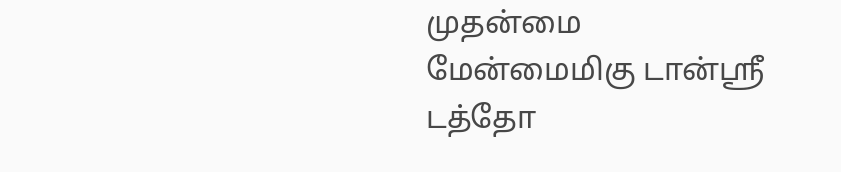முதன்மை மேன்மைமிகு டான்ஸ்ரீ டத்தோ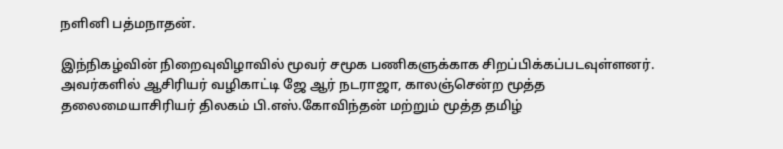நளினி பத்மநாதன்.

இந்நிகழ்வின் நிறைவுவிழாவில் மூவர் சமூக பணிகளுக்காக சிறப்பிக்கப்படவுள்ளனர். அவர்களில் ஆசிரியர் வழிகாட்டி ஜே ஆர் நடராஜா, காலஞ்சென்ற மூத்த தலைமையாசிரியர் திலகம் பி.எஸ்.கோவிந்தன் மற்றும் மூத்த தமிழ்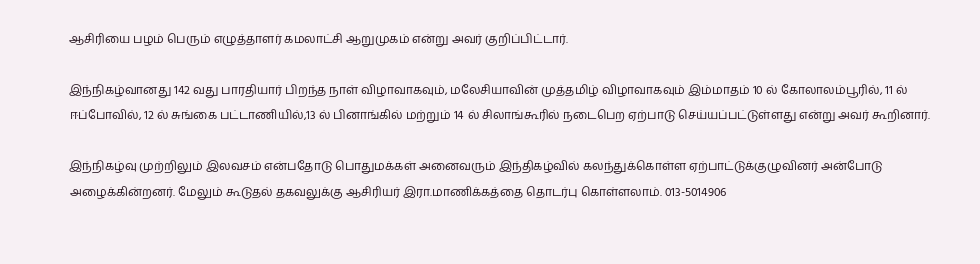ஆசிரியை பழம் பெரும் எழுத்தாளர் கமலாட்சி ஆறுமுகம் என்று அவர் குறிப்பிட்டார்.

இந்நிகழ்வானது 142 வது பாரதியார் பிறந்த நாள் விழாவாகவும், மலேசியாவின் முத்தமிழ் விழாவாகவும் இம்மாதம் 10 ல் கோலாலம்பூரில், 11 ல் ஈப்போவில், 12 ல் சுங்கை பட்டாணியில்,13 ல் பினாங்கில் மற்றும் 14 ல் சிலாங்கூரில் நடைபெற ஏற்பாடு செய்யப்பட்டுள்ளது என்று அவர் கூறினார்.

இந்நிகழ்வு முற்றிலும் இலவசம் என்பதோடு பொதுமக்கள் அனைவரும் இந்திகழ்வில் கலந்துக்கொள்ள ஏற்பாட்டுக்குழுவினர் அன்போடு அழைக்கின்றனர். மேலும் கூடுதல் தகவலுக்கு ஆசிரியர் இரா.மாணிக்கத்தை தொடர்பு கொள்ளலாம். 013-5014906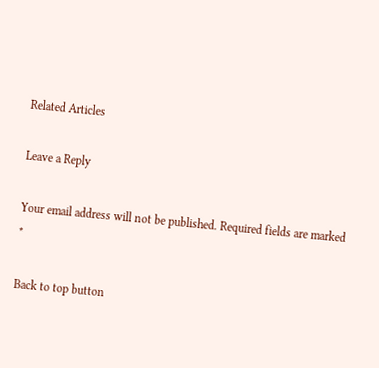Related Articles

Leave a Reply

Your email address will not be published. Required fields are marked *

Back to top button